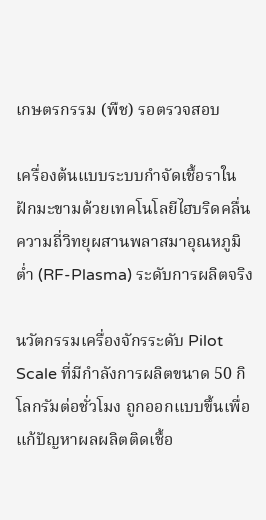เกษตรกรรม (พืช) รอตรวจสอบ

เครื่องต้นแบบระบบกำจัดเชื้อราในฝักมะขามด้วยเทคโนโลยีไฮบริดคลื่นความถี่วิทยุผสานพลาสมาอุณหภูมิต่ำ (RF-Plasma) ระดับการผลิตจริง

นวัตกรรมเครื่องจักรระดับ Pilot Scale ที่มีกำลังการผลิตขนาด 50 กิโลกรัมต่อชั่วโมง ถูกออกแบบขึ้นเพื่อแก้ปัญหาผลผลิตติดเชื้อ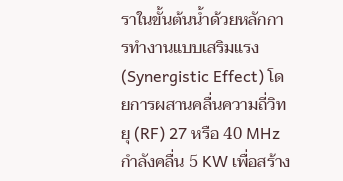ราในขั้นต้นน้ำด้วยหลักการทำงานแบบเสริมแรง (Synergistic Effect) โดยการผสานคลื่นความถี่วิทยุ (RF) 27 หรือ 40 MHz กำลังคลื่น 5 KW เพื่อสร้าง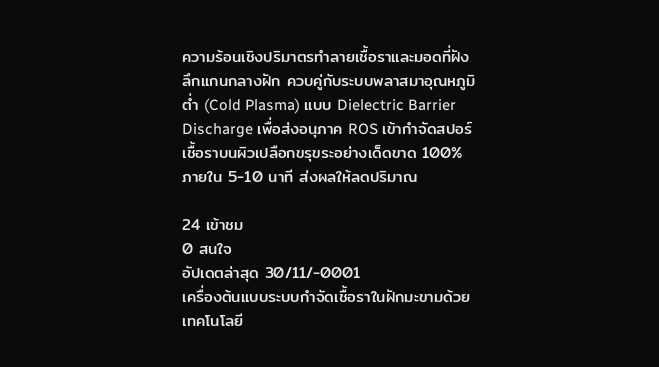ความร้อนเชิงปริมาตรทำลายเชื้อราและมอดที่ฝังลึกแกนกลางฝัก ควบคู่กับระบบพลาสมาอุณหภูมิต่ำ (Cold Plasma) แบบ Dielectric Barrier Discharge เพื่อส่งอนุภาค ROS เข้ากำจัดสปอร์เชื้อราบนผิวเปลือกขรุขระอย่างเด็ดขาด 100% ภายใน 5-10 นาที ส่งผลให้ลดปริมาณ

24 เข้าชม
0 สนใจ
อัปเดตล่าสุด 30/11/-0001
เครื่องต้นแบบระบบกำจัดเชื้อราในฝักมะขามด้วยเทคโนโลยี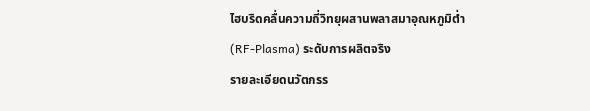ไฮบริดคลื่นความถี่วิทยุผสานพลาสมาอุณหภูมิต่ำ (RF-Plasma) ระดับการผลิตจริง
รายละเอียดนวัตกรร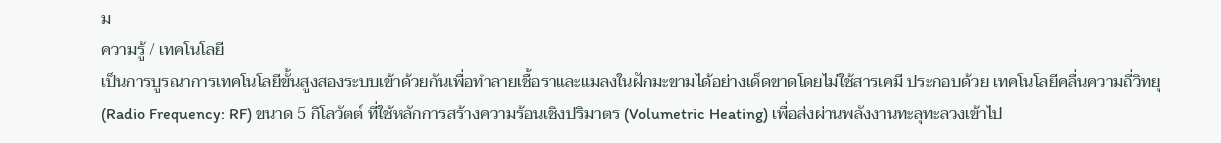ม
ความรู้ / เทคโนโลยี
เป็นการบูรณาการเทคโนโลยีขั้นสูงสองระบบเข้าด้วยกันเพื่อทำลายเชื้อราและแมลงในฝักมะขามได้อย่างเด็ดขาดโดยไม่ใช้สารเคมี ประกอบด้วย เทคโนโลยีคลื่นความถี่วิทยุ (Radio Frequency: RF) ขนาด 5 กิโลวัตต์ ที่ใช้หลักการสร้างความร้อนเชิงปริมาตร (Volumetric Heating) เพื่อส่งผ่านพลังงานทะลุทะลวงเข้าไป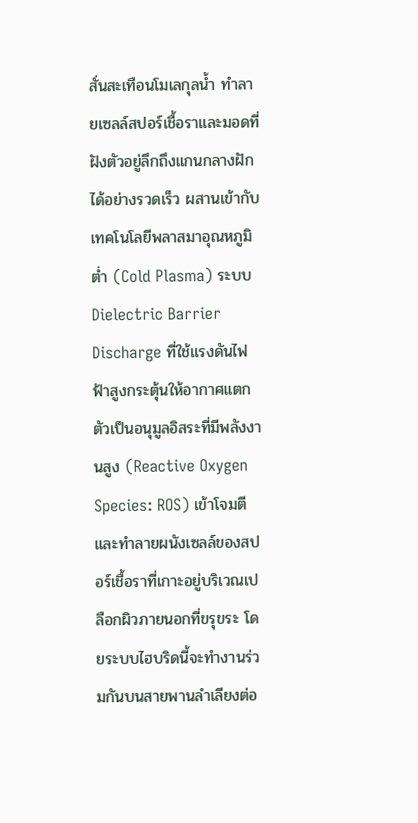สั่นสะเทือนโมเลกุลน้ำ ทำลายเซลล์สปอร์เชื้อราและมอดที่ฝังตัวอยู่ลึกถึงแกนกลางฝักได้อย่างรวดเร็ว ผสานเข้ากับ เทคโนโลยีพลาสมาอุณหภูมิต่ำ (Cold Plasma) ระบบ Dielectric Barrier Discharge ที่ใช้แรงดันไฟฟ้าสูงกระตุ้นให้อากาศแตกตัวเป็นอนุมูลอิสระที่มีพลังงานสูง (Reactive Oxygen Species: ROS) เข้าโจมตีและทำลายผนังเซลล์ของสปอร์เชื้อราที่เกาะอยู่บริเวณเปลือกผิวภายนอกที่ขรุขระ โดยระบบไฮบริดนี้จะทำงานร่วมกันบนสายพานลำเลียงต่อ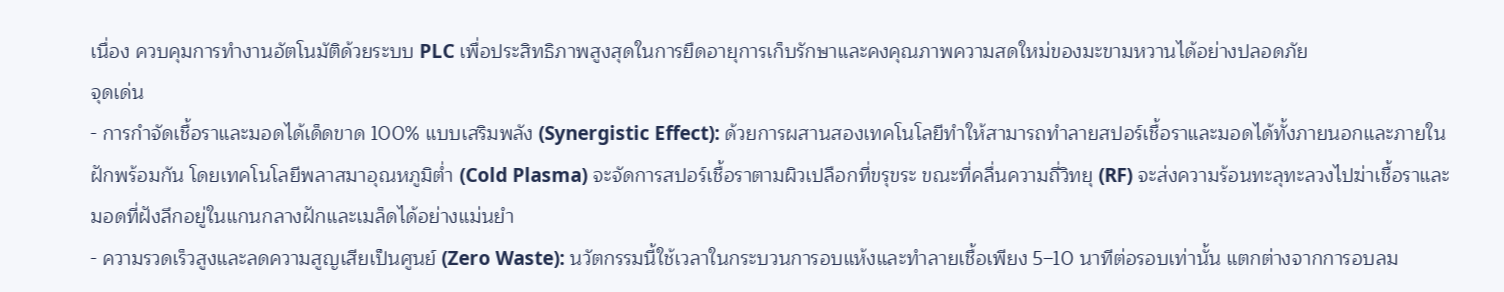เนื่อง ควบคุมการทำงานอัตโนมัติด้วยระบบ PLC เพื่อประสิทธิภาพสูงสุดในการยืดอายุการเก็บรักษาและคงคุณภาพความสดใหม่ของมะขามหวานได้อย่างปลอดภัย
จุดเด่น
- การกำจัดเชื้อราและมอดได้เด็ดขาด 100% แบบเสริมพลัง (Synergistic Effect): ด้วยการผสานสองเทคโนโลยีทำให้สามารถทำลายสปอร์เชื้อราและมอดได้ทั้งภายนอกและภายในฝักพร้อมกัน โดยเทคโนโลยีพลาสมาอุณหภูมิต่ำ (Cold Plasma) จะจัดการสปอร์เชื้อราตามผิวเปลือกที่ขรุขระ ขณะที่คลื่นความถี่วิทยุ (RF) จะส่งความร้อนทะลุทะลวงไปฆ่าเชื้อราและมอดที่ฝังลึกอยู่ในแกนกลางฝักและเมล็ดได้อย่างแม่นยำ
- ความรวดเร็วสูงและลดความสูญเสียเป็นศูนย์ (Zero Waste): นวัตกรรมนี้ใช้เวลาในกระบวนการอบแห้งและทำลายเชื้อเพียง 5–10 นาทีต่อรอบเท่านั้น แตกต่างจากการอบลม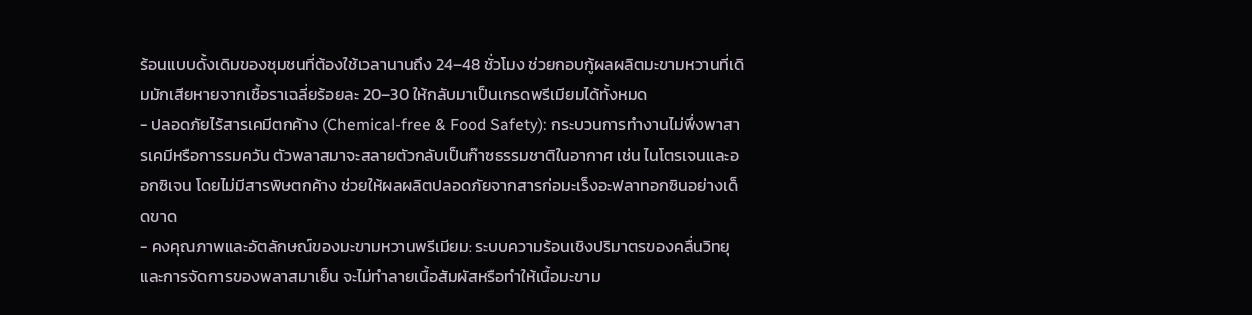ร้อนแบบดั้งเดิมของชุมชนที่ต้องใช้เวลานานถึง 24–48 ชั่วโมง ช่วยกอบกู้ผลผลิตมะขามหวานที่เดิมมักเสียหายจากเชื้อราเฉลี่ยร้อยละ 20–30 ให้กลับมาเป็นเกรดพรีเมียมได้ทั้งหมด
- ปลอดภัยไร้สารเคมีตกค้าง (Chemical-free & Food Safety): กระบวนการทำงานไม่พึ่งพาสารเคมีหรือการรมควัน ตัวพลาสมาจะสลายตัวกลับเป็นก๊าซธรรมชาติในอากาศ เช่น ไนโตรเจนและออกซิเจน โดยไม่มีสารพิษตกค้าง ช่วยให้ผลผลิตปลอดภัยจากสารก่อมะเร็งอะฟลาทอกซินอย่างเด็ดขาด
- คงคุณภาพและอัตลักษณ์ของมะขามหวานพรีเมียม: ระบบความร้อนเชิงปริมาตรของคลื่นวิทยุและการจัดการของพลาสมาเย็น จะไม่ทำลายเนื้อสัมผัสหรือทำให้เนื้อมะขาม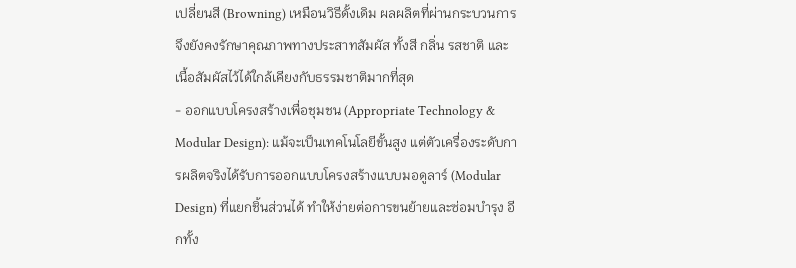เปลี่ยนสี (Browning) เหมือนวิธีดั้งเดิม ผลผลิตที่ผ่านกระบวนการจึงยังคงรักษาคุณภาพทางประสาทสัมผัส ทั้งสี กลิ่น รสชาติ และเนื้อสัมผัสไว้ได้ใกล้เคียงกับธรรมชาติมากที่สุด
- ออกแบบโครงสร้างเพื่อชุมชน (Appropriate Technology & Modular Design): แม้จะเป็นเทคโนโลยีขั้นสูง แต่ตัวเครื่องระดับการผลิตจริงได้รับการออกแบบโครงสร้างแบบมอดูลาร์ (Modular Design) ที่แยกชิ้นส่วนได้ ทำให้ง่ายต่อการขนย้ายและซ่อมบำรุง อีกทั้ง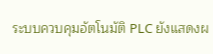ระบบควบคุมอัตโนมัติ PLC ยังแสดงผ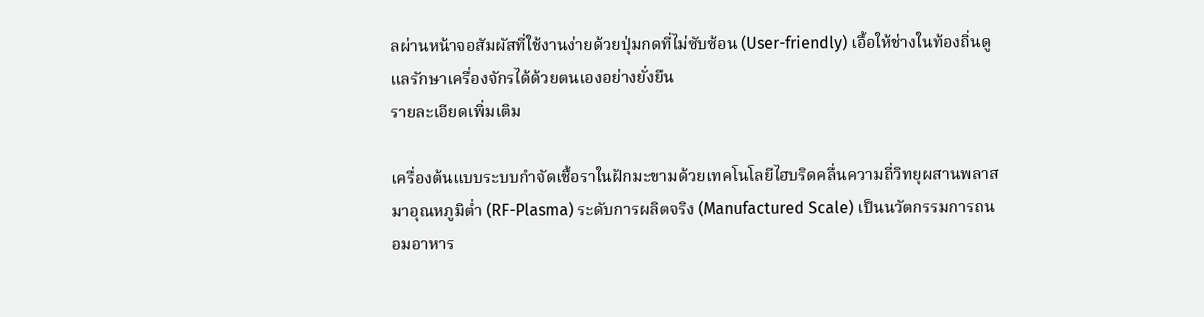ลผ่านหน้าจอสัมผัสที่ใช้งานง่ายด้วยปุ่มกดที่ไม่ซับซ้อน (User-friendly) เอื้อให้ช่างในท้องถิ่นดูแลรักษาเครื่องจักรได้ด้วยตนเองอย่างยั่งยืน
รายละเอียดเพิ่มเติม

เครื่องต้นแบบระบบกำจัดเชื้อราในฝักมะขามด้วยเทคโนโลยีไฮบริดคลื่นความถี่วิทยุผสานพลาสมาอุณหภูมิต่ำ (RF-Plasma) ระดับการผลิตจริง (Manufactured Scale) เป็นนวัตกรรมการถนอมอาหาร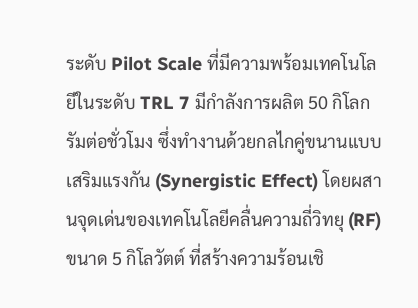ระดับ Pilot Scale ที่มีความพร้อมเทคโนโลยีในระดับ TRL 7 มีกำลังการผลิต 50 กิโลกรัมต่อชั่วโมง ซึ่งทำงานด้วยกลไกคู่ขนานแบบเสริมแรงกัน (Synergistic Effect) โดยผสานจุดเด่นของเทคโนโลยีคลื่นความถี่วิทยุ (RF) ขนาด 5 กิโลวัตต์ ที่สร้างความร้อนเชิ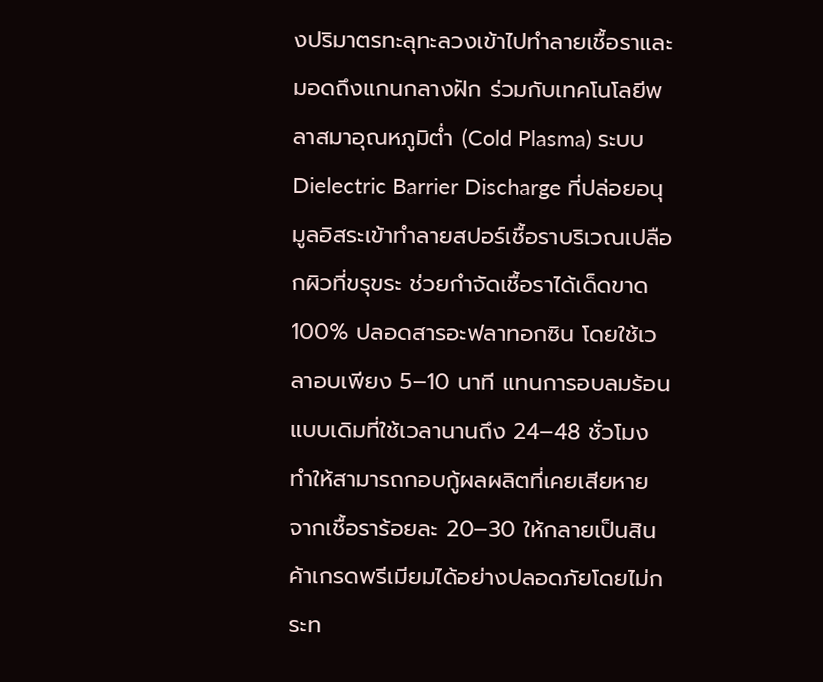งปริมาตรทะลุทะลวงเข้าไปทำลายเชื้อราและมอดถึงแกนกลางฝัก ร่วมกับเทคโนโลยีพลาสมาอุณหภูมิต่ำ (Cold Plasma) ระบบ Dielectric Barrier Discharge ที่ปล่อยอนุมูลอิสระเข้าทำลายสปอร์เชื้อราบริเวณเปลือกผิวที่ขรุขระ ช่วยกำจัดเชื้อราได้เด็ดขาด 100% ปลอดสารอะฟลาทอกซิน โดยใช้เวลาอบเพียง 5–10 นาที แทนการอบลมร้อนแบบเดิมที่ใช้เวลานานถึง 24–48 ชั่วโมง ทำให้สามารถกอบกู้ผลผลิตที่เคยเสียหายจากเชื้อราร้อยละ 20–30 ให้กลายเป็นสินค้าเกรดพรีเมียมได้อย่างปลอดภัยโดยไม่กระท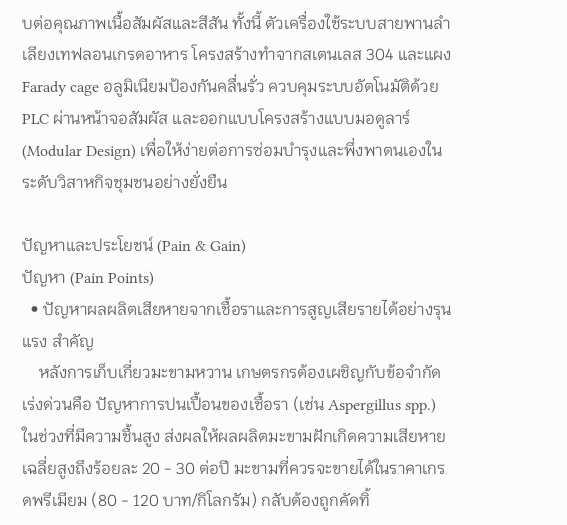บต่อคุณภาพเนื้อสัมผัสและสีสัน ทั้งนี้ ตัวเครื่องใช้ระบบสายพานลำเลียงเทฟลอนเกรดอาหาร โครงสร้างทำจากสเตนเลส 304 และแผง Farady cage อลูมิเนียมป้องกันคลื่นรั่ว ควบคุมระบบอัตโนมัติด้วย PLC ผ่านหน้าจอสัมผัส และออกแบบโครงสร้างแบบมอดูลาร์ (Modular Design) เพื่อให้ง่ายต่อการซ่อมบำรุงและพึ่งพาตนเองในระดับวิสาหกิจชุมชนอย่างยั่งยืน

ปัญหาและประโยชน์ (Pain & Gain)
ปัญหา (Pain Points)
  • ปัญหาผลผลิตเสียหายจากเชื้อราและการสูญเสียรายได้อย่างรุนแรง สำคัญ
    หลังการเก็บเกี่ยวมะขามหวาน เกษตรกรต้องเผชิญกับข้อจำกัดเร่งด่วนคือ ปัญหาการปนเปื้อนของเชื้อรา (เช่น Aspergillus spp.) ในช่วงที่มีความชื้นสูง ส่งผลให้ผลผลิตมะขามฝักเกิดความเสียหายเฉลี่ยสูงถึงร้อยละ 20 - 30 ต่อปี มะขามที่ควรจะขายได้ในราคาเกรดพรีเมียม (80 - 120 บาท/กิโลกรัม) กลับต้องถูกคัดทิ้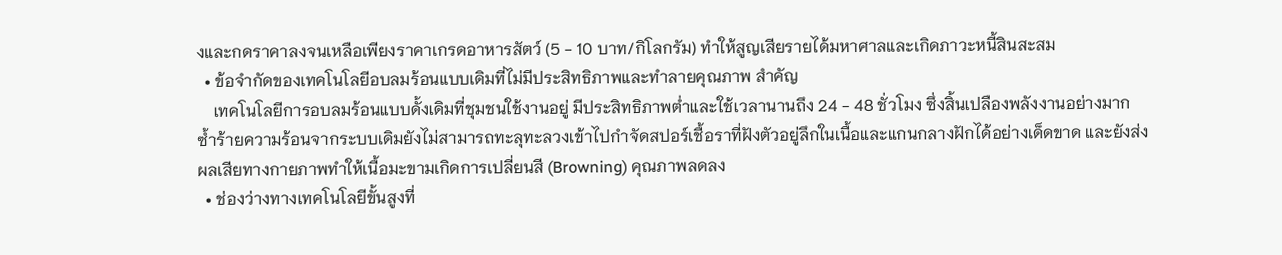งและกดราคาลงจนเหลือเพียงราคาเกรดอาหารสัตว์ (5 - 10 บาท/กิโลกรัม) ทำให้สูญเสียรายได้มหาศาลและเกิดภาวะหนี้สินสะสม
  • ข้อจำกัดของเทคโนโลยีอบลมร้อนแบบเดิมที่ไม่มีประสิทธิภาพและทำลายคุณภาพ สำคัญ
    เทคโนโลยีการอบลมร้อนแบบดั้งเดิมที่ชุมชนใช้งานอยู่ มีประสิทธิภาพต่ำและใช้เวลานานถึง 24 - 48 ชั่วโมง ซึ่งสิ้นเปลืองพลังงานอย่างมาก ซ้ำร้ายความร้อนจากระบบเดิมยังไม่สามารถทะลุทะลวงเข้าไปกำจัดสปอร์เชื้อราที่ฝังตัวอยู่ลึกในเนื้อและแกนกลางฝักได้อย่างเด็ดขาด และยังส่งผลเสียทางกายภาพทำให้เนื้อมะขามเกิดการเปลี่ยนสี (Browning) คุณภาพลดลง
  • ช่องว่างทางเทคโนโลยีขั้นสูงที่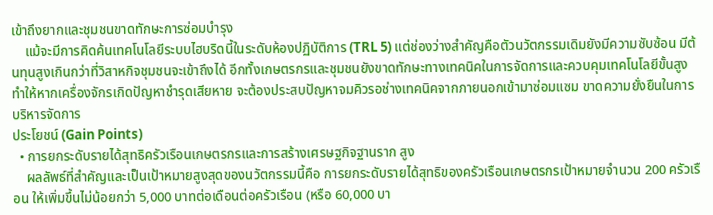เข้าถึงยากและชุมชนขาดทักษะการซ่อมบำรุง
    แม้จะมีการคิดค้นเทคโนโลยีระบบไฮบริดนี้ในระดับห้องปฏิบัติการ (TRL 5) แต่ช่องว่างสำคัญคือตัวนวัตกรรมเดิมยังมีความซับซ้อน มีต้นทุนสูงเกินกว่าที่วิสาหกิจชุมชนจะเข้าถึงได้ อีกทั้งเกษตรกรและชุมชนยังขาดทักษะทางเทคนิคในการจัดการและควบคุมเทคโนโลยีขั้นสูง ทำให้หากเครื่องจักรเกิดปัญหาชำรุดเสียหาย จะต้องประสบปัญหาจมคิวรอช่างเทคนิคจากภายนอกเข้ามาซ่อมแซม ขาดความยั่งยืนในการบริหารจัดการ
ประโยชน์ (Gain Points)
  • การยกระดับรายได้สุทธิครัวเรือนเกษตรกรและการสร้างเศรษฐกิจฐานราก สูง
    ผลลัพธ์ที่สำคัญและเป็นเป้าหมายสูงสุดของนวัตกรรมนี้คือ การยกระดับรายได้สุทธิของครัวเรือนเกษตรกรเป้าหมายจำนวน 200 ครัวเรือน ให้เพิ่มขึ้นไม่น้อยกว่า 5,000 บาทต่อเดือนต่อครัวเรือน (หรือ 60,000 บา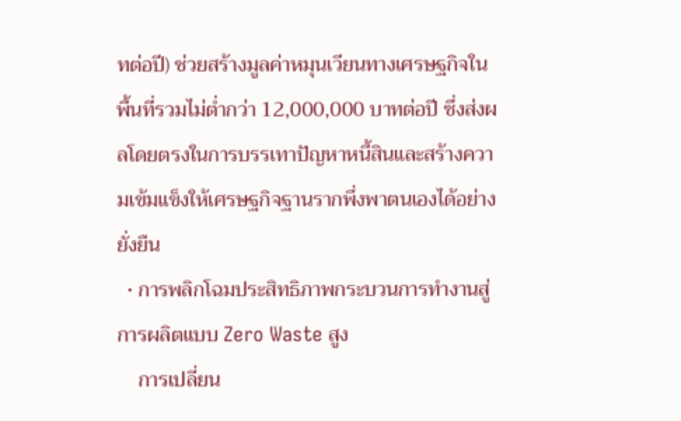ทต่อปี) ช่วยสร้างมูลค่าหมุนเวียนทางเศรษฐกิจในพื้นที่รวมไม่ต่ำกว่า 12,000,000 บาทต่อปี ซึ่งส่งผลโดยตรงในการบรรเทาปัญหาหนี้สินและสร้างความเข้มแข็งให้เศรษฐกิจฐานรากพึ่งพาตนเองได้อย่างยั่งยืน
  • การพลิกโฉมประสิทธิภาพกระบวนการทำงานสู่การผลิตแบบ Zero Waste สูง
    การเปลี่ยน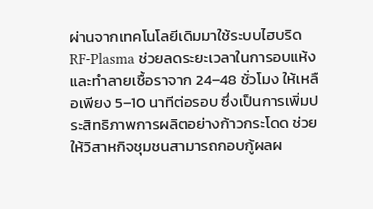ผ่านจากเทคโนโลยีเดิมมาใช้ระบบไฮบริด RF-Plasma ช่วยลดระยะเวลาในการอบแห้งและทำลายเชื้อราจาก 24–48 ชั่วโมง ให้เหลือเพียง 5–10 นาทีต่อรอบ ซึ่งเป็นการเพิ่มประสิทธิภาพการผลิตอย่างก้าวกระโดด ช่วยให้วิสาหกิจชุมชนสามารถกอบกู้ผลผ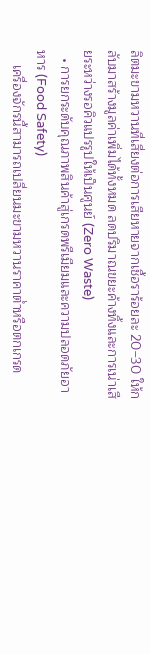ลิตมะขามหวานที่เสี่ยงต่อการเสียหายจากเชื้อราร้อยละ 20–30 ให้กลับมาสร้างมูลค่าเพิ่มได้ทั้งหมด ลดปริมาณขยะค้างทิ้งและการเน่าเสียระหว่างรอคิวแปรรูปให้เป็นศูนย์ (Zero Waste)
  • การยกระดับคุณภาพสินค้าสู่เกรดพรีเมียมและความปลอดภัยอาหาร (Food Safety)
    เครื่องจักรนี้สามารถเปลี่ยนมะขามหวานราคาต่ำหรือตกเกรด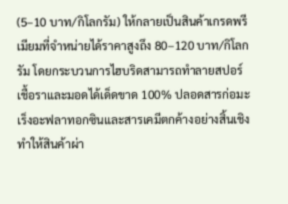(5–10 บาท/กิโลกรัม) ให้กลายเป็นสินค้าเกรดพรีเมียมที่จำหน่ายได้ราคาสูงถึง 80–120 บาท/กิโลกรัม โดยกระบวนการไฮบริดสามารถทำลายสปอร์เชื้อราและมอดได้เด็ดขาด 100% ปลอดสารก่อมะเร็งอะฟลาทอกซินและสารเคมีตกค้างอย่างสิ้นเชิง ทำให้สินค้าผ่า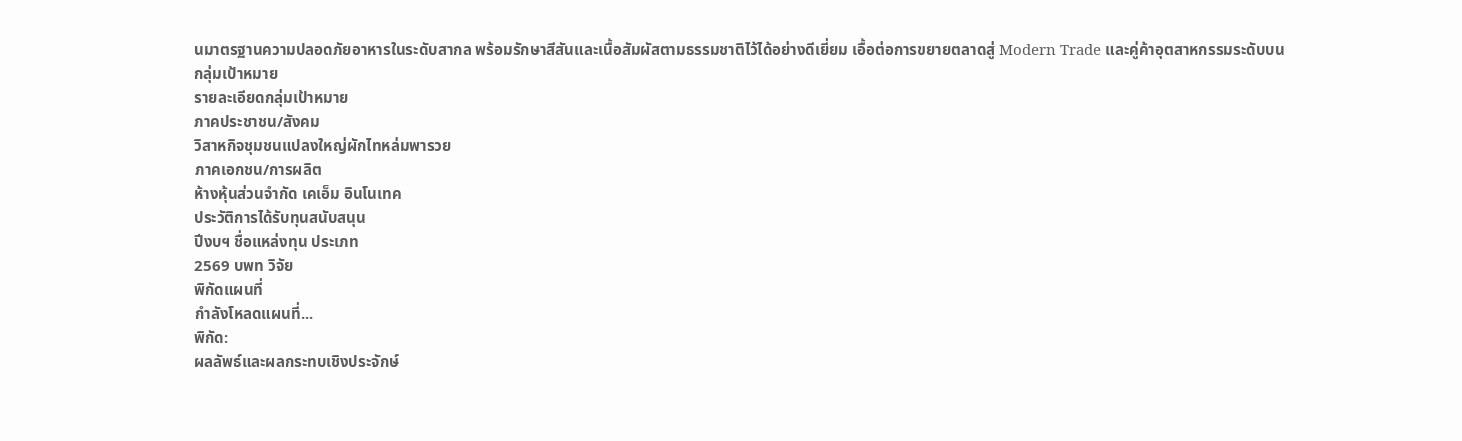นมาตรฐานความปลอดภัยอาหารในระดับสากล พร้อมรักษาสีสันและเนื้อสัมผัสตามธรรมชาติไว้ได้อย่างดีเยี่ยม เอื้อต่อการขยายตลาดสู่ Modern Trade และคู่ค้าอุตสาหกรรมระดับบน
กลุ่มเป้าหมาย
รายละเอียดกลุ่มเป้าหมาย
ภาคประชาชน/สังคม
วิสาหกิจชุมชนแปลงใหญ่ผักไทหล่มพารวย
ภาคเอกชน/การผลิต
ห้างหุ้นส่วนจำกัด เคเอ็ม อินโนเทค
ประวัติการได้รับทุนสนับสนุน
ปีงบฯ ชื่อแหล่งทุน ประเภท
2569 บพท วิจัย
พิกัดแผนที่
กำลังโหลดแผนที่...
พิกัด:
ผลลัพธ์และผลกระทบเชิงประจักษ์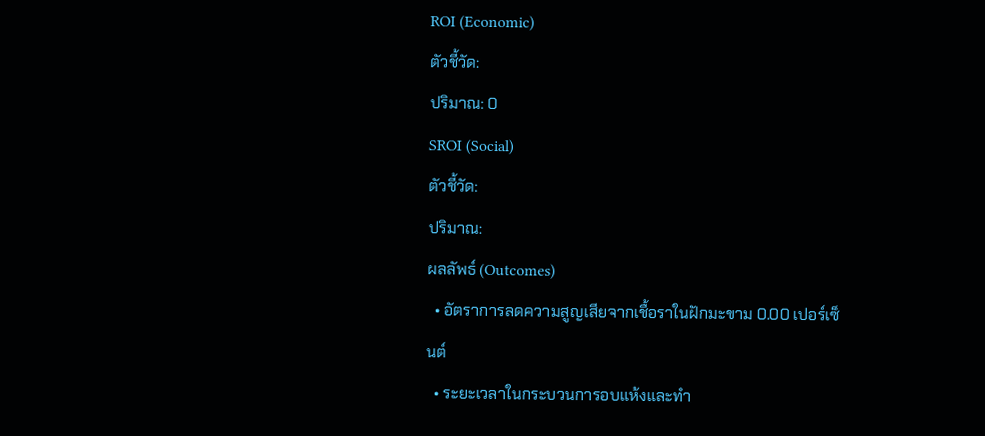ROI (Economic)
ตัวชี้วัด:
ปริมาณ: 0
SROI (Social)
ตัวชี้วัด:
ปริมาณ:
ผลลัพธ์ (Outcomes)
  • อัตราการลดความสูญเสียจากเชื้อราในฝักมะขาม 0.00 เปอร์เซ็นต์
  • ระยะเวลาในกระบวนการอบแห้งและทำ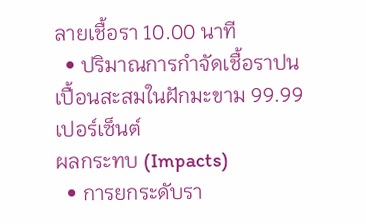ลายเชื้อรา 10.00 นาที
  • ปริมาณการกำจัดเชื้อราปนเปื้อนสะสมในฝักมะขาม 99.99 เปอร์เซ็นต์
ผลกระทบ (Impacts)
  • การยกระดับรา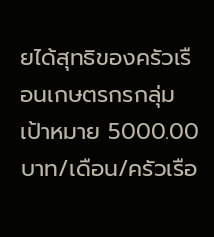ยได้สุทธิของครัวเรือนเกษตรกรกลุ่มเป้าหมาย 5000.00 บาท/เดือน/ครัวเรือ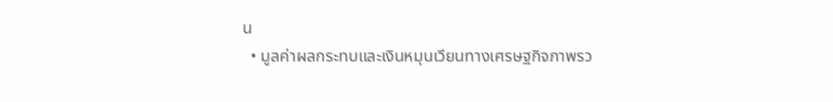น
  • มูลค่าผลกระทบและเงินหมุนเวียนทางเศรษฐกิจภาพรว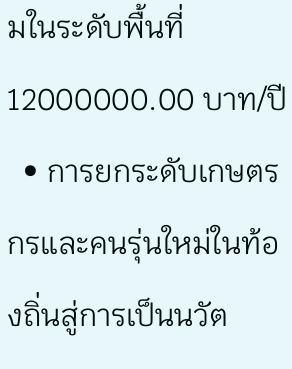มในระดับพื้นที่ 12000000.00 บาท/ปี
  • การยกระดับเกษตรกรและคนรุ่นใหม่ในท้องถิ่นสู่การเป็นนวัต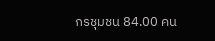กรชุมชน 84.00 คน